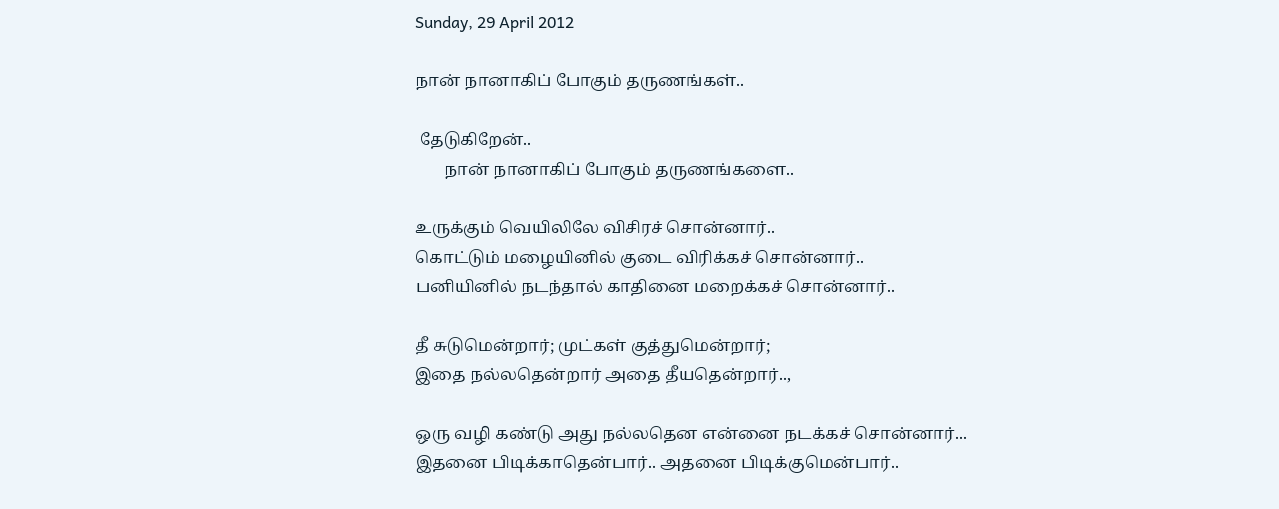Sunday, 29 April 2012

நான் நானாகிப் போகும் தருணங்கள்..

 தேடுகிறேன்..
       நான் நானாகிப் போகும் தருணங்களை..

உருக்கும் வெயிலிலே விசிரச் சொன்னார்..
கொட்டும் மழையினில் குடை விரிக்கச் சொன்னார்..
பனியினில் நடந்தால் காதினை மறைக்கச் சொன்னார்..

தீ சுடுமென்றார்; முட்கள் குத்துமென்றார்;
இதை நல்லதென்றார் அதை தீயதென்றார்..,

ஒரு வழி கண்டு அது நல்லதென என்னை நடக்கச் சொன்னார்...
இதனை பிடிக்காதென்பார்.. அதனை பிடிக்குமென்பார்..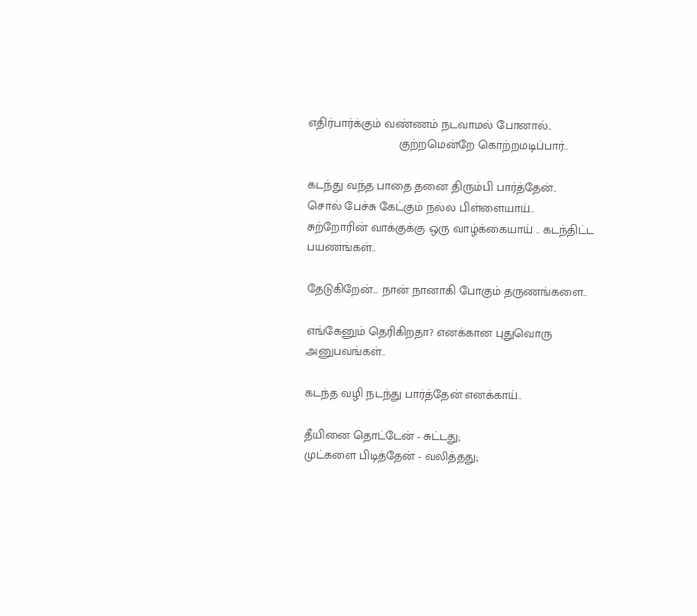எதிர்பார்க்கும் வண்ணம் நடவாமல் போனால்..
                           குற்றமென்றே கொற்றமடிப்பார்..

கடந்து வந்த பாதை தனை திரும்பி பார்த்தேன்..
சொல் பேச்சு கேட்கும் நல்ல பிள்ளையாய்..
சுற்றோரின் வாக்குக்கு ஒரு வாழ்க்கையாய் .. கடந்திட்ட பயணங்கள்..

தேடுகிறேன்... நான் நானாகி போகும் தருணங்களை..

எங்கேனும் தெரிகிறதா? எனக்கான புதுவொரு அனுபவங்கள்..

கடந்த வழி நடந்து பார்த்தேன் எனக்காய்..

தீயினை தொட்டேன் - சுட்டது;
முட்களை பிடித்தேன் - வலித்தது;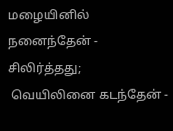மழையினில் நனைந்தேன் - சிலிர்த்தது;
 வெயிலினை கடந்தேன் -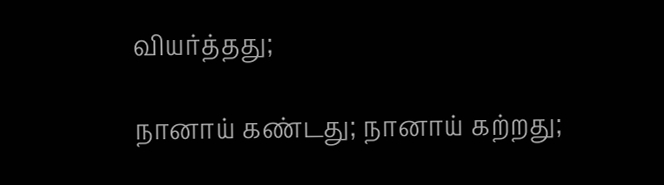வியர்த்தது;

நானாய் கண்டது; நானாய் கற்றது;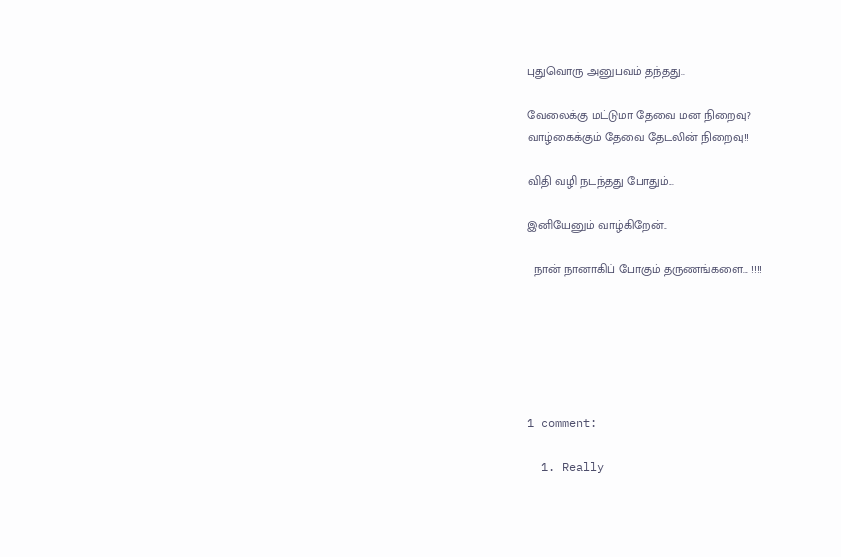புதுவொரு அனுபவம் தந்தது..

வேலைக்கு மட்டுமா தேவை மன நிறைவு?
வாழ்கைக்கும் தேவை தேடலின் நிறைவு!!

விதி வழி நடந்தது போதும்...

இனியேனும் வாழ்கிறேன்..

  நான் நானாகிப் போகும் தருணங்களை... !!!!






1 comment:

  1. Really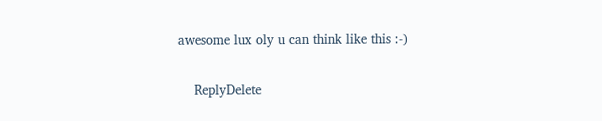awesome lux oly u can think like this :-)

    ReplyDelete